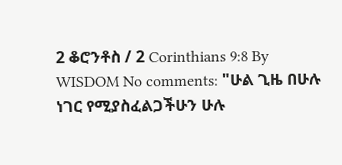2 ቆሮንቶስ / 2 Corinthians 9:8 By WISDOM No comments: "ሁል ጊዜ በሁሉ ነገር የሚያስፈልጋችሁን ሁሉ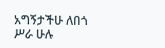አግኝታችሁ ለበጎ ሥራ ሁሉ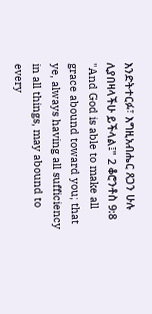እንድትተርፉ፣ እግዚአብሔር ጸጋን ሁሉ ሊያበዛላችሁ ይችላል፤" 2 ቆሮንቶስ 9:8 "And God is able to make all grace abound toward you; that ye, always having all sufficiency in all things, may abound to every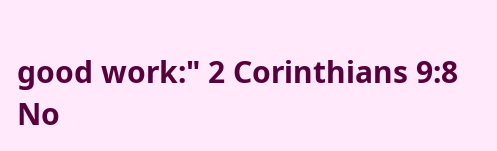good work:" 2 Corinthians 9:8
No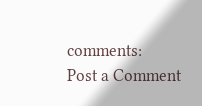comments:
Post a Comment